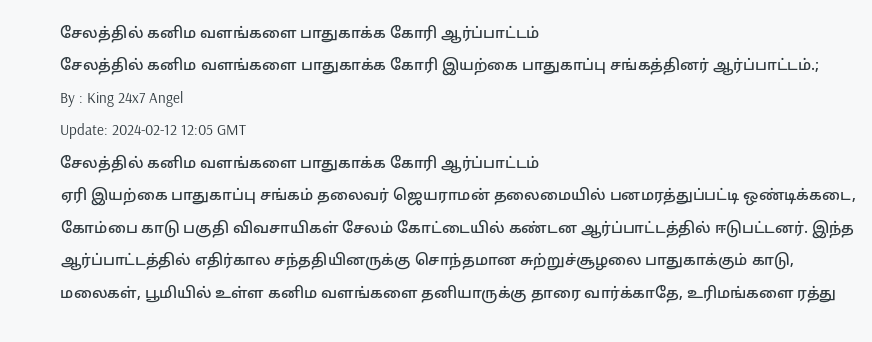சேலத்தில் கனிம வளங்களை பாதுகாக்க கோரி ஆர்ப்பாட்டம்
சேலத்தில் கனிம வளங்களை பாதுகாக்க கோரி இயற்கை பாதுகாப்பு சங்கத்தினர் ஆர்ப்பாட்டம்.;
By : King 24x7 Angel
Update: 2024-02-12 12:05 GMT
சேலத்தில் கனிம வளங்களை பாதுகாக்க கோரி ஆர்ப்பாட்டம்
ஏரி இயற்கை பாதுகாப்பு சங்கம் தலைவர் ஜெயராமன் தலைமையில் பனமரத்துப்பட்டி ஒண்டிக்கடை, கோம்பை காடு பகுதி விவசாயிகள் சேலம் கோட்டையில் கண்டன ஆர்ப்பாட்டத்தில் ஈடுபட்டனர். இந்த ஆர்ப்பாட்டத்தில் எதிர்கால சந்ததியினருக்கு சொந்தமான சுற்றுச்சூழலை பாதுகாக்கும் காடு, மலைகள், பூமியில் உள்ள கனிம வளங்களை தனியாருக்கு தாரை வார்க்காதே, உரிமங்களை ரத்து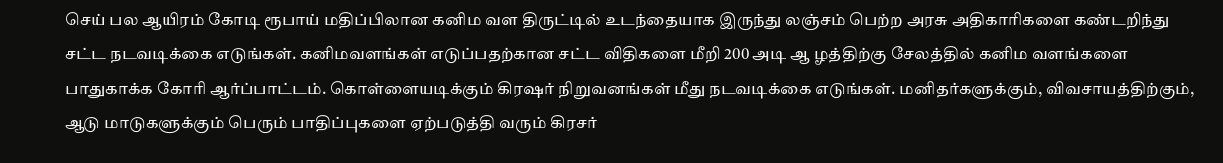செய் பல ஆயிரம் கோடி ரூபாய் மதிப்பிலான கனிம வள திருட்டில் உடந்தையாக இருந்து லஞ்சம் பெற்ற அரசு அதிகாரிகளை கண்டறிந்து சட்ட நடவடிக்கை எடுங்கள். கனிமவளங்கள் எடுப்பதற்கான சட்ட விதிகளை மீறி 200 அடி ஆ ழத்திற்கு சேலத்தில் கனிம வளங்களை பாதுகாக்க கோரி ஆர்ப்பாட்டம். கொள்ளையடிக்கும் கிரஷர் நிறுவனங்கள் மீது நடவடிக்கை எடுங்கள். மனிதர்களுக்கும், விவசாயத்திற்கும், ஆடு மாடுகளுக்கும் பெரும் பாதிப்புகளை ஏற்படுத்தி வரும் கிரசர்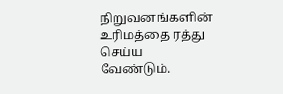நிறுவனங்களின் உரிமத்தை ரத்து செய்ய வேண்டும்.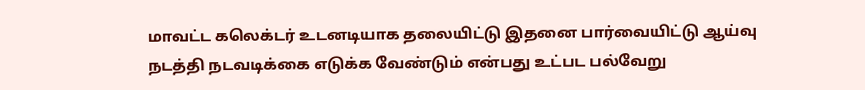மாவட்ட கலெக்டர் உடனடியாக தலையிட்டு இதனை பார்வையிட்டு ஆய்வு நடத்தி நடவடிக்கை எடுக்க வேண்டும் என்பது உட்பட பல்வேறு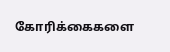கோரிக்கைகளை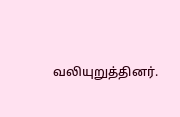வலியுறுத்தினர்.